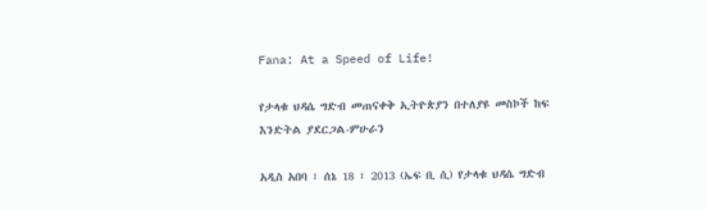Fana: At a Speed of Life!

የታላቁ ህዳሴ ግድብ መጠናቀቅ ኢትዮጵያን በተለያዩ መስኮች ከፍ እንድትል ያደርጋል-ምሁራን

አዲስ አበባ ፣ ሰኔ 18 ፣ 2013 (ኤፍ ቢ ሲ) የታላቁ ህዳሴ ግድብ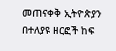መጠናቀቅ ኢትዮጵያን በተለያዩ ዘርፎች ከፍ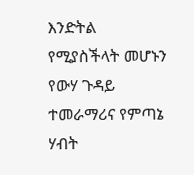እንድትል የሚያስችላት መሆኑን የውሃ ጉዳይ ተመራማሪና የምጣኔ ሃብት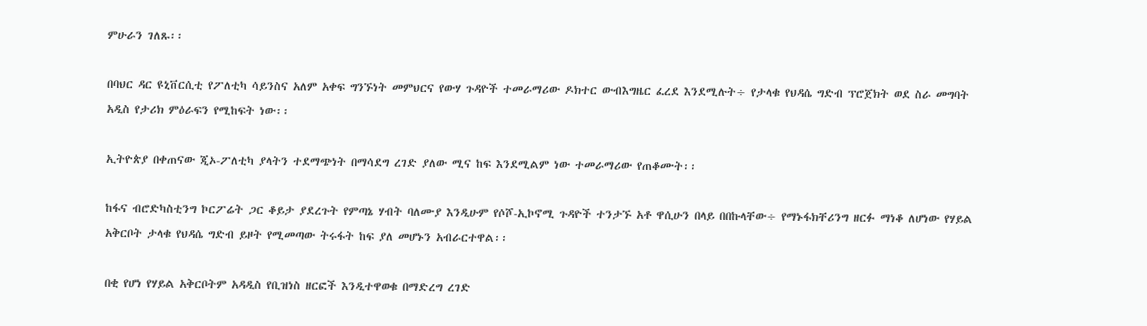ምሁራን ገለጹ፡፡

በባህር ዳር ዩኒቨርሲቲ የፖለቲካ ሳይንስና አለም አቀፍ ግንኙነት መምህርና የውሃ ጉዳዮች ተመራማሪው ዶክተር ውብእግዜር ፈረደ እንደሚሉት÷ የታላቁ የህዳሴ ግድብ ፕሮጀክት ወደ ስራ መግባት አዲስ የታሪክ ምዕራፍን የሚከፍት ነው፡፡

ኢትዮጵያ በቀጠናው ጂኦ-ፖለቲካ ያላትን ተደማጭነት በማሳደግ ረገድ ያለው ሚና ከፍ እንደሚልም ነው ተመራማሪው የጠቆሙት፡፡

ከፋና ብሮድካስቲንግ ኮርፖሬት ጋር ቆይታ ያደረጉት የምጣኔ ሃብት ባለሙያ እንዲሁም የሶሾ-ኢኮኖሚ ጉዳዮች ተንታኙ አቶ ዋሲሁን በላይ በበኩላቸው÷ የማኑፋክቸሪንግ ዘርፉ ማነቆ ለሆነው የሃይል አቅርቦት ታላቁ የህዳሴ ግድብ ይዞት የሚመጣው ትሩፋት ከፍ ያለ መሆኑን አብራርተዋል፡፡

በቂ የሆነ የሃይል አቅርቦትም አዳዲስ የቢዝነስ ዘርፎች እንዲተዋወቁ በማድረግ ረገድ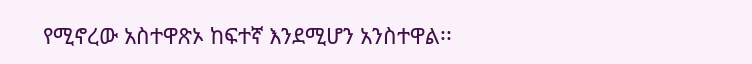የሚኖረው አስተዋጽኦ ከፍተኛ እንደሚሆን አንስተዋል፡፡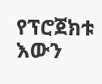የፕሮጀክቱ እውን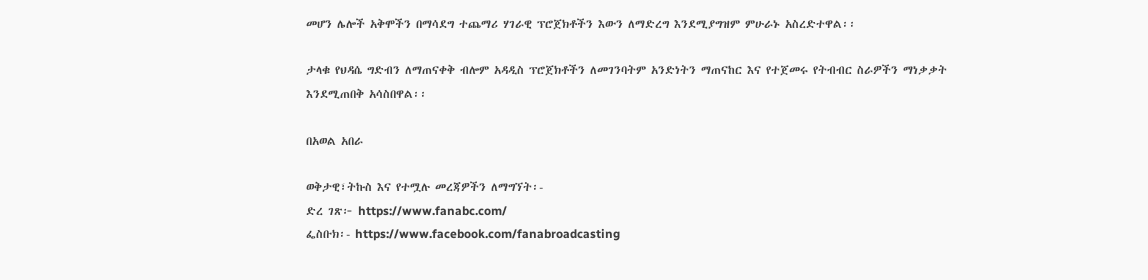መሆን ሌሎች አቅሞችን በማሳደግ ተጨማሪ ሃገራዊ ፕሮጀክቶችን እውን ለማድረግ እንደሚያግዝም ምሁራኑ አስረድተዋል፡፡

ታላቁ የህዳሴ ግድብን ለማጠናቀቅ ብሎም አዳዲስ ፕሮጀክቶችን ለመገንባትም አንድነትን ማጠናከር እና የተጀመሩ የትብብር ስራዎችን ማነቃቃት እንደሚጠበቅ አሳስበዋል፡፡

በአወል አበራ

ወቅታዊ፣ትኩስ እና የተሟሉ መረጃዎችን ለማግኘት፡-
ድረ ገጽ፦ https://www.fanabc.com/
ፌስቡክ፡- https://www.facebook.com/fanabroadcasting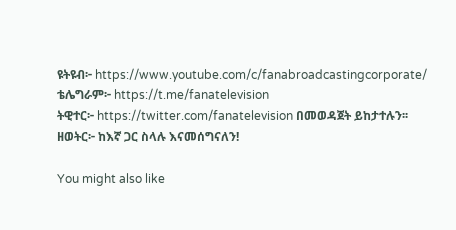ዩትዩብ፦ https://www.youtube.com/c/fanabroadcastingcorporate/
ቴሌግራም፦ https://t.me/fanatelevision
ትዊተር፦ https://twitter.com/fanatelevision በመወዳጀት ይከታተሉን፡፡
ዘወትር፦ ከእኛ ጋር ስላሉ እናመሰግናለን!

You might also like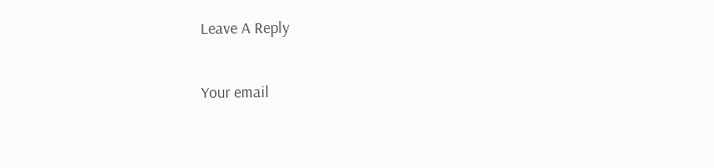Leave A Reply

Your email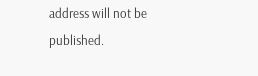address will not be published.